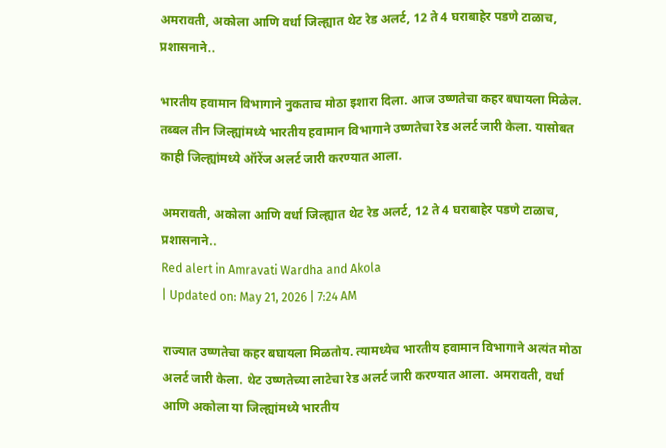अमरावती, अकोला आणि वर्धा जिल्ह्यात थेट रेड अलर्ट, 12 ते 4 घराबाहेर पडणे टाळाच, प्रशासनाने..

भारतीय हवामान विभागाने नुकताच मोठा इशारा दिला. आज उष्णतेचा कहर बघायला मिळेल. तब्बल तीन जिल्ह्यांमध्ये भारतीय हवामान विभागाने उष्णतेचा रेड अलर्ट जारी केला. यासोबत काही जिल्ह्यांमध्ये ऑरेंज अलर्ट जारी करण्यात आला.

अमरावती, अकोला आणि वर्धा जिल्ह्यात थेट रेड अलर्ट, 12 ते 4 घराबाहेर पडणे टाळाच, प्रशासनाने..
Red alert in Amravati Wardha and Akola
| Updated on: May 21, 2026 | 7:24 AM

राज्यात उष्णतेचा कहर बघायला मिळतोय. त्यामध्येच भारतीय हवामान विभागाने अत्यंत मोठा अलर्ट जारी केला. थेट उष्णतेच्या लाटेचा रेड अलर्ट जारी करण्यात आला. अमरावती, वर्धा आणि अकोला या जिल्ह्यांमध्ये भारतीय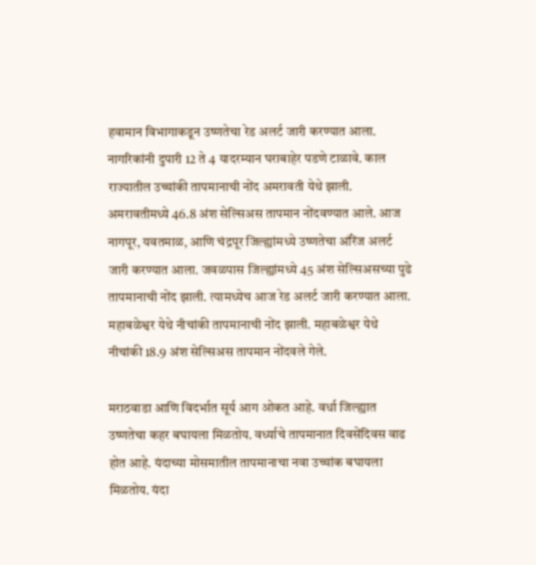हवामान विभागाकडून उष्णतेचा रेड अलर्ट जारी करण्यात आला. नागरिकांनी दुपारी 12 ते 4 यादरम्यान घराबाहेर पडणे टाळावे. काल राज्यातील उच्चांकी तापमानाची नोंद अमरावती येथे झाली. अमरावतीमध्ये 46.8 अंश सेल्सिअस तापमान नोंदवण्यात आले. आज नागपूर, यवतमाळ, आणि चंद्रपूर जिल्ह्यांमध्ये उष्णतेचा ऑरेंज अलर्ट जारी करण्यात आला. जवळपास जिल्ह्यांमध्ये 45 अंश सेल्सिअसच्या पुढे तापमानाची नोंद झाली. त्यामध्येच आज रेड अलर्ट जारी करण्यात आला. महाबळेश्वर येथे नीचांकी तापमानाची नोंद झाली. महाबळेश्वर येथे नीचांकी 18.9 अंश सेल्सिअस तापमान नोंदवले गेले.

मराठवाडा आणि विदर्भात सूर्य आग ओकत आहे. वर्धा जिल्ह्यात उष्णतेचा कहर बघायला मिळतोय. वर्ध्याचे तापमानात दिवसेंदिवस वाढ होत आहे. यंदाच्या मोसमातील तापमानाचा नवा उच्चांक बघायला मिळतोय. यंदा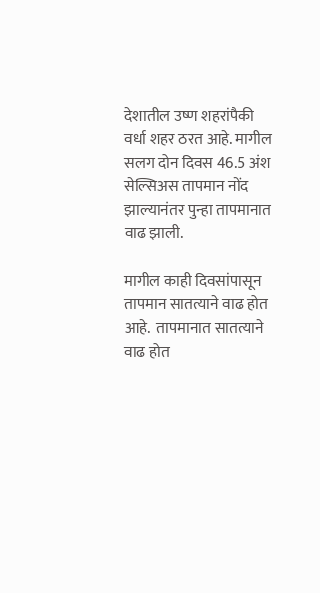देशातील उष्ण शहरांपैकी वर्धा शहर ठरत आहे. मागील सलग दोन दिवस 46.5 अंश सेल्सिअस तापमान नोंद झाल्यानंतर पुन्हा तापमानात वाढ झाली.

मागील काही दिवसांपासून तापमान सातत्याने वाढ होत आहे.  तापमानात सातत्याने वाढ होत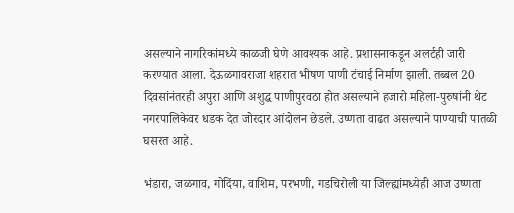असल्याने नागरिकांमध्ये काळजी घेणे आवश्यक आहे. प्रशासनाकडून अलर्टही जारी करण्यात आला. देऊळगावराजा शहरात भीषण पाणी टंचाई निर्माण झाली. तब्बल 20 दिवसांनंतरही अपुरा आणि अशुद्ध पाणीपुरवठा होत असल्याने हजारो महिला-पुरुषांनी थेट नगरपालिकेवर धडक देत जोरदार आंदोलन छेडले. उष्णता वाढत असल्याने पाण्याची पातळी घसरत आहे.

भंडारा, जळगाव, गोदिंया, वाशिम, परभणी, गडचिरोली या जिल्ह्यांमध्येही आज उष्णता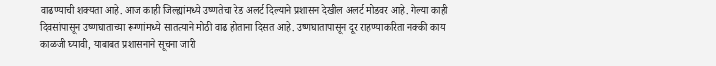वाढण्याची शक्यता आहे. आज काही जिल्ह्यांमध्ये उष्णतेचा रेड अलर्ट दिल्याने प्रशासन देखील अलर्ट मोडवर आहे. गेल्या काही दिवसांपासून उष्णघाताच्या रूग्णांमध्ये सातत्याने मोठी वाढ होताना दिसत आहे. उष्णघातापासून दूर राहण्याकरिता नक्की काय काळजी घ्यावी, याबाबत प्रशासनाने सूचना जारी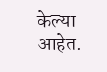केल्या आहेत.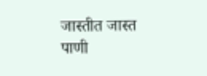जास्तीत जास्त पाणी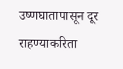उष्णघातापासून दूर राहण्याकरिता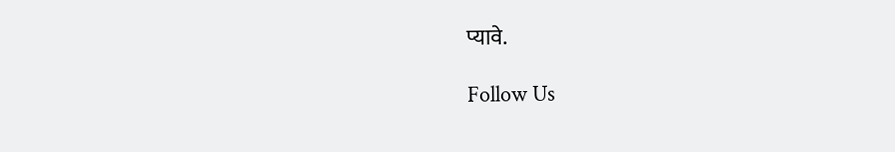प्यावे.

Follow Us